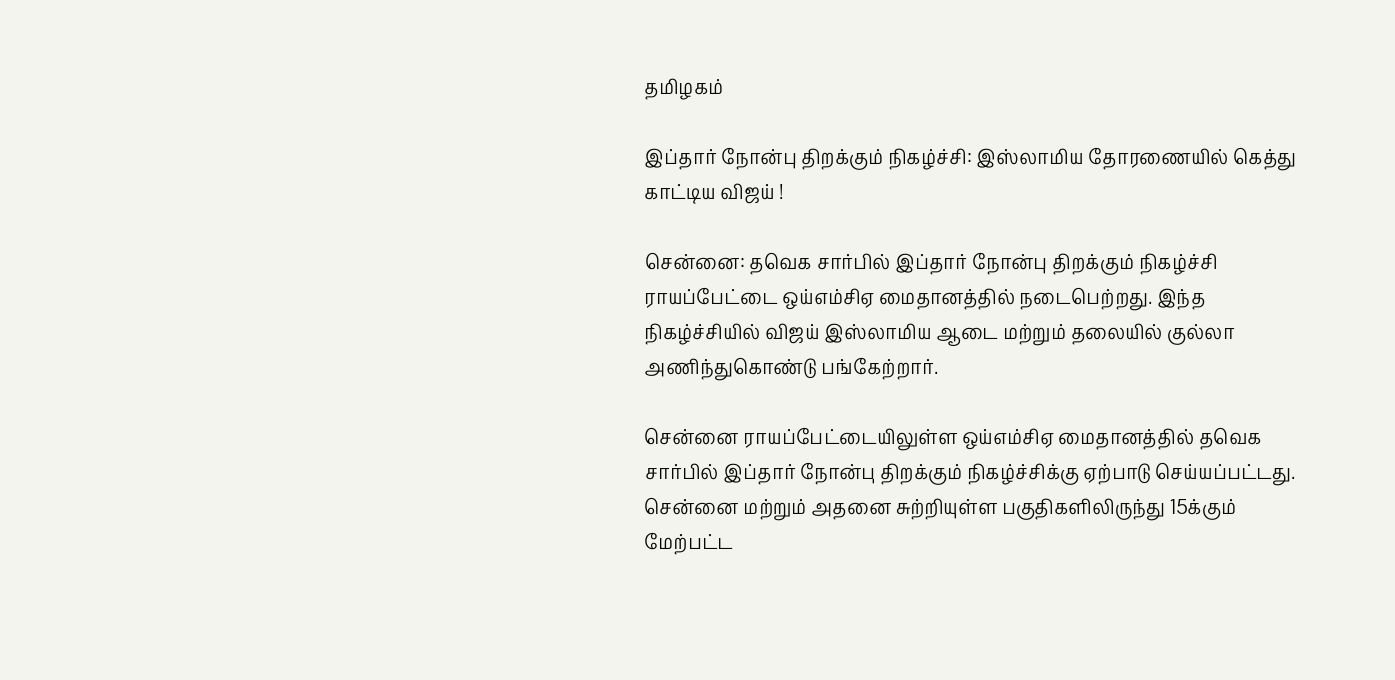தமிழகம்

இப்தார் நோன்பு திறக்கும் நிகழ்ச்சி: இஸ்லாமிய தோரணையில் கெத்து காட்டிய விஜய் !

சென்னை: தவெக சார்பில் இப்தார் நோன்பு திறக்கும் நிகழ்ச்சி ராயப்பேட்டை ஒய்எம்சிஏ மைதானத்தில் நடைபெற்றது. இந்த நிகழ்ச்சியில் விஜய் இஸ்லாமிய ஆடை மற்றும் தலையில் குல்லா அணிந்துகொண்டு பங்கேற்றார்.

சென்னை ராயப்பேட்டையிலுள்ள ஒய்எம்சிஏ மைதானத்தில் தவெக சார்பில் இப்தார் நோன்பு திறக்கும் நிகழ்ச்சிக்கு ஏற்பாடு செய்யப்பட்டது. சென்னை மற்றும் அதனை சுற்றியுள்ள பகுதிகளிலிருந்து 15க்கும் மேற்பட்ட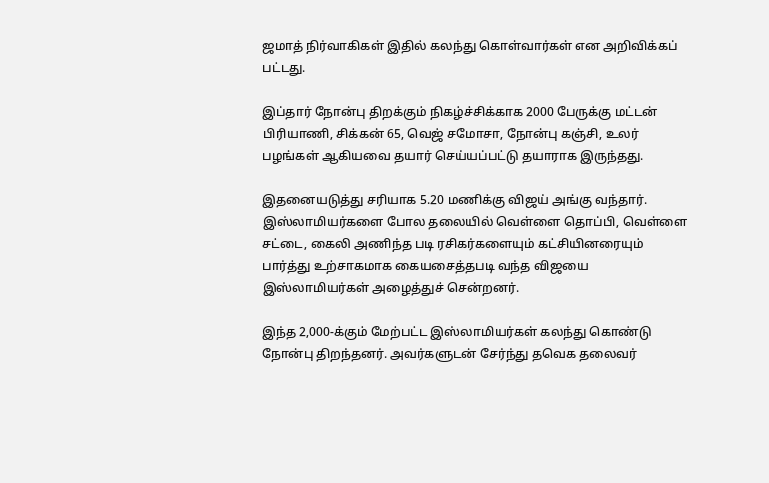ஜமாத் நிர்வாகிகள் இதில் கலந்து கொள்வார்கள் என அறிவிக்கப் பட்டது.

இப்தார் நோன்பு திறக்கும் நிகழ்ச்சிக்காக 2000 பேருக்கு மட்டன் பிரியாணி, சிக்கன் 65, வெஜ் சமோசா, நோன்பு கஞ்சி, உலர் பழங்கள் ஆகியவை தயார் செய்யப்பட்டு தயாராக இருந்தது.

இதனையடுத்து சரியாக 5.20 மணிக்கு விஜய் அங்கு வந்தார். இஸ்லாமியர்களை போல தலையில் வெள்ளை தொப்பி, வெள்ளை சட்டை, கைலி அணிந்த படி ரசிகர்களையும் கட்சியினரையும் பார்த்து உற்சாகமாக கையசைத்தபடி வந்த விஜயை இஸ்லாமியர்கள் அழைத்துச் சென்றனர்.

இந்த 2,000-க்கும் மேற்பட்ட இஸ்லாமியர்கள் கலந்து கொண்டு நோன்பு திறந்தனர். அவர்களுடன் சேர்ந்து தவெக தலைவர்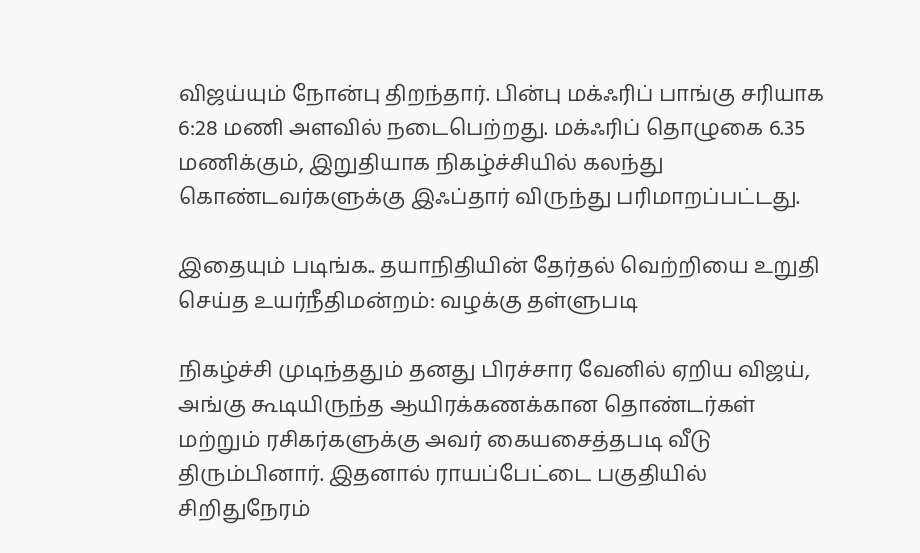விஜய்யும் நோன்பு திறந்தார். பின்பு மக்ஃரிப் பாங்கு சரியாக 6:28 மணி அளவில் நடைபெற்றது. மக்ஃரிப் தொழுகை 6.35 மணிக்கும், இறுதியாக நிகழ்ச்சியில் கலந்து கொண்டவர்களுக்கு இஃப்தார் விருந்து பரிமாறப்பட்டது.

இதையும் படிங்க.. தயாநிதியின் தேர்தல் வெற்றியை உறுதி செய்த உயர்நீதிமன்றம்: வழக்கு தள்ளுபடி

நிகழ்ச்சி முடிந்ததும் தனது பிரச்சார வேனில் ஏறிய விஜய், அங்கு கூடியிருந்த ஆயிரக்கணக்கான தொண்டர்கள் மற்றும் ரசிகர்களுக்கு அவர் கையசைத்தபடி வீடு திரும்பினார். இதனால் ராயப்பேட்டை பகுதியில் சிறிதுநேரம்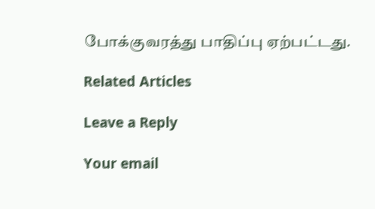போக்குவரத்து பாதிப்பு ஏற்பட்டது.

Related Articles

Leave a Reply

Your email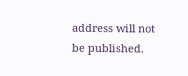address will not be published.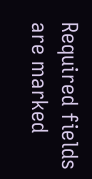Required fields are marked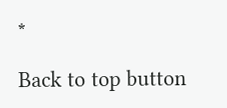*

Back to top button